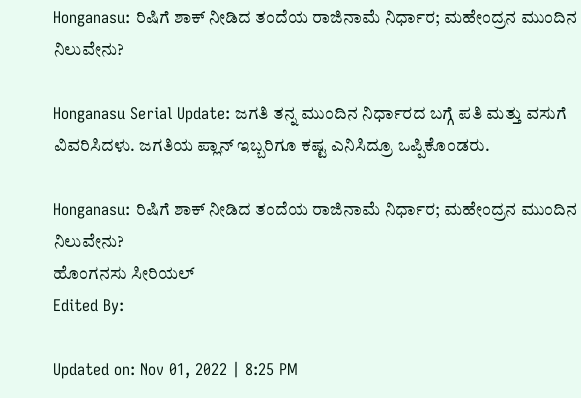Honganasu: ರಿಷಿಗೆ ಶಾಕ್ ನೀಡಿದ ತಂದೆಯ ರಾಜಿನಾಮೆ ನಿರ್ಧಾರ; ಮಹೇಂದ್ರನ ಮುಂದಿನ ನಿಲುವೇನು?

Honganasu Serial Update: ಜಗತಿ ತನ್ನ ಮುಂದಿನ ನಿರ್ಧಾರದ ಬಗ್ಗೆ ಪತಿ ಮತ್ತು ವಸುಗೆ ವಿವರಿಸಿದಳು. ಜಗತಿಯ ಪ್ಲಾನ್ ಇಬ್ಬರಿಗೂ ಕಷ್ಟ ಎನಿಸಿದ್ರೂ ಒಪ್ಪಿಕೊಂಡರು.

Honganasu: ರಿಷಿಗೆ ಶಾಕ್ ನೀಡಿದ ತಂದೆಯ ರಾಜಿನಾಮೆ ನಿರ್ಧಾರ; ಮಹೇಂದ್ರನ ಮುಂದಿನ ನಿಲುವೇನು?
ಹೊಂಗನಸು ಸೀರಿಯಲ್
Edited By:

Updated on: Nov 01, 2022 | 8:25 PM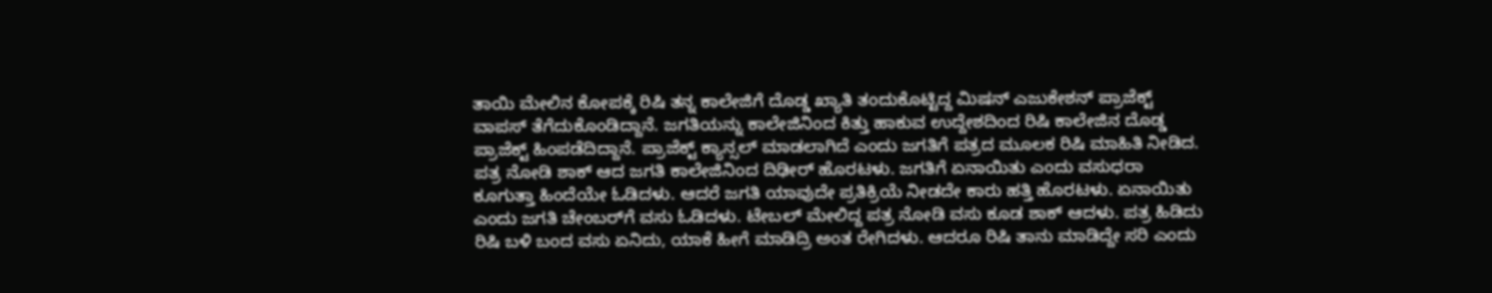ತಾಯಿ ಮೇಲಿನ ಕೋಪಕ್ಕೆ ರಿಷಿ ತನ್ನ ಕಾಲೇಜಿಗೆ ದೊಡ್ಡ ಖ್ಯಾತಿ ತಂದುಕೊಟ್ಟಿದ್ದ ಮಿಷನ್ ಎಜುಕೇಶನ್ ಪ್ರಾಜೆಕ್ಟ್‌ ವಾಪಸ್ ತೆಗೆದುಕೊಂಡಿದ್ದಾನೆ. ಜಗತಿಯನ್ನು ಕಾಲೇಜಿನಿಂದ ಕಿತ್ತು ಹಾಕುವ ಉದ್ದೇಶದಿಂದ ರಿಷಿ ಕಾಲೇಜಿನ ದೊಡ್ಡ ಪ್ರಾಜೆಕ್ಟ್ ಹಿಂಪಡೆದಿದ್ದಾನೆ. ಪ್ರಾಜೆಕ್ಟ್ ಕ್ಯಾನ್ಸಲ್ ಮಾಡಲಾಗಿದೆ ಎಂದು ಜಗತಿಗೆ ಪತ್ರದ ಮೂಲಕ ರಿಷಿ ಮಾಹಿತಿ ನೀಡಿದ. ಪತ್ರ ನೋಡಿ ಶಾಕ್ ಆದ ಜಗತಿ ಕಾಲೇಜಿನಿಂದ ದಿಢೀರ್ ಹೊರಟಳು. ಜಗತಿಗೆ ಏನಾಯಿತು ಎಂದು ವಸುಧರಾ ಕೂಗುತ್ತಾ ಹಿಂದೆಯೇ ಓಡಿದಳು. ಆದರೆ ಜಗತಿ ಯಾವುದೇ ಪ್ರತಿಕ್ರಿಯೆ ನೀಡದೇ ಕಾರು ಹತ್ತಿ ಹೊರಟಳು. ಏನಾಯಿತು ಎಂದು ಜಗತಿ ಚೇಂಬರ್‌ಗೆ ವಸು ಓಡಿದಳು. ಟೇಬಲ್ ಮೇಲಿದ್ದ ಪತ್ರ ನೋಡಿ ವಸು ಕೂಡ ಶಾಕ್ ಆದಳು. ಪತ್ರ ಹಿಡಿದು ರಿಷಿ ಬಳಿ ಬಂದ ವಸು ಏನಿದು, ಯಾಕೆ ಹೀಗೆ ಮಾಡಿದ್ರಿ ಅಂತ ರೇಗಿದಳು. ಆದರೂ ರಿಷಿ ತಾನು ಮಾಡಿದ್ದೇ ಸರಿ ಎಂದು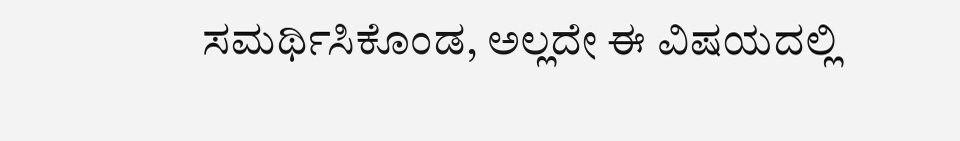ಸಮರ್ಥಿಸಿಕೊಂಡ, ಅಲ್ಲದೇ ಈ ವಿಷಯದಲ್ಲಿ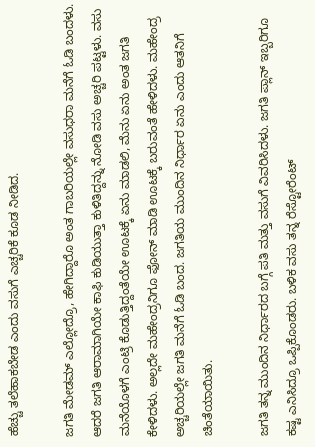ಹೆಚ್ಚು ತಲೆಹಾಕಬೇಡ ಎಂದು ವಸುಗೆ ಎಚ್ಚರಿಕೆ ಕೂಡ ನೀಡಿದ.

ಜಗತಿ ಮೇಡಮ್ ಎಲ್ಲೋದ್ರೊ, ಹೇಗಿದ್ದಾರೊ ಅಂತ ಗಾಬರಿಯಲ್ಲೇ ವಸುಧರಾ ಮನೆಗೆ ಓಡಿ ಬಂದಳು. ಆದರೆ ಜಗತಿ ಆರಾಮಾಗಿಯೇ ಕಾಫಿ ಕುಡಿಯುತ್ತಾ ಕುಳಿತಿದ್ದನ್ನು ನೋಡಿ ವಸು ಅಚ್ಚರಿ ಪಟ್ಟಳು. ವಸು ಮನೆಯೊಳಗೆ ಎಂಟ್ರಿ ಕೊಡುತ್ತಿದ್ದಂತೆಯೇ ಊಟಕ್ಕೆ ಏನು ಮಾಡಲಿ, ಮೆನು ಏನು ಅಂತ ಜಗತಿ ಕೇಳಿದಳು. ಅಲ್ಲದೇ ಮಹೇಂದ್ರನಿಗೂ ಫೋನ್ ಮಾಡಿ ಊಟಕ್ಕೆ ಬರುವಂತೆ ಹೇಳಿದಳು. ಮಹೇಂದ್ರ ಅಚ್ಚರಿಯಲ್ಲೇ ಜಗತಿ ಮನೆಗೆ ಓಡಿ ಬಂದ. ಜಗತಿಯ ಮುಂದಿನ ನಿರ್ಧಾರ ಏನು ಎಂದು ಆತನಿಗೆ ಚಿಂತೆಯಾಯಿತು.

ಜಗತಿ ತನ್ನ ಮುಂದಿನ ನಿರ್ಧಾರದ ಬಗ್ಗೆ ಪತಿ ಮತ್ತು ವಸುಗೆ ವಿವರಿಸಿದಳು. ಜಗತಿ ಪ್ಲಾನ್ ಇಬ್ಬರಿಗೂ ಕಷ್ಟ ಎನಿಸಿದ್ರೂ ಒಪ್ಪಿಕೊಂಡರು. ಬಳಿಕ ವಸು ತನ್ನ ರೆಸ್ಟೋರೆಂಟ್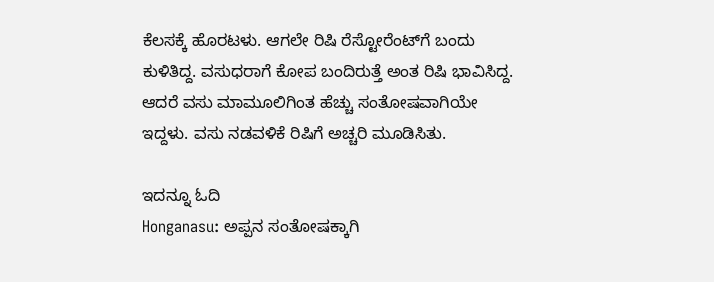ಕೆಲಸಕ್ಕೆ ಹೊರಟಳು. ಆಗಲೇ ರಿಷಿ ರೆಸ್ಟೋರೆಂಟ್‌ಗೆ ಬಂದು ಕುಳಿತಿದ್ದ. ವಸುಧರಾಗೆ ಕೋಪ ಬಂದಿರುತ್ತೆ ಅಂತ ರಿಷಿ ಭಾವಿಸಿದ್ದ. ಆದರೆ ವಸು ಮಾಮೂಲಿಗಿಂತ ಹೆಚ್ಚು ಸಂತೋಷವಾಗಿಯೇ ಇದ್ದಳು. ವಸು ನಡವಳಿಕೆ ರಿಷಿಗೆ ಅಚ್ಚರಿ ಮೂಡಿಸಿತು.

ಇದನ್ನೂ ಓದಿ
Honganasu: ಅಪ್ಪನ ಸಂತೋಷಕ್ಕಾಗಿ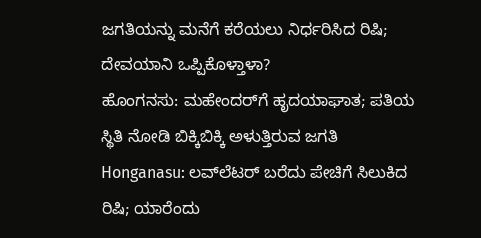ಜಗತಿಯನ್ನು ಮನೆಗೆ ಕರೆಯಲು ನಿರ್ಧರಿಸಿದ ರಿಷಿ; ದೇವಯಾನಿ ಒಪ್ಪಿಕೊಳ್ತಾಳಾ?
ಹೊಂಗನಸು: ಮಹೇಂದರ್‌‌ಗೆ ಹೃದಯಾಘಾತ; ಪತಿಯ ಸ್ಥಿತಿ ನೋಡಿ ಬಿಕ್ಕಿಬಿಕ್ಕಿ ಅಳುತ್ತಿರುವ ಜಗತಿ
Honganasu: ಲವ್‌ಲೆಟರ್ ಬರೆದು ಪೇಚಿಗೆ ಸಿಲುಕಿದ ರಿಷಿ; ಯಾರೆಂದು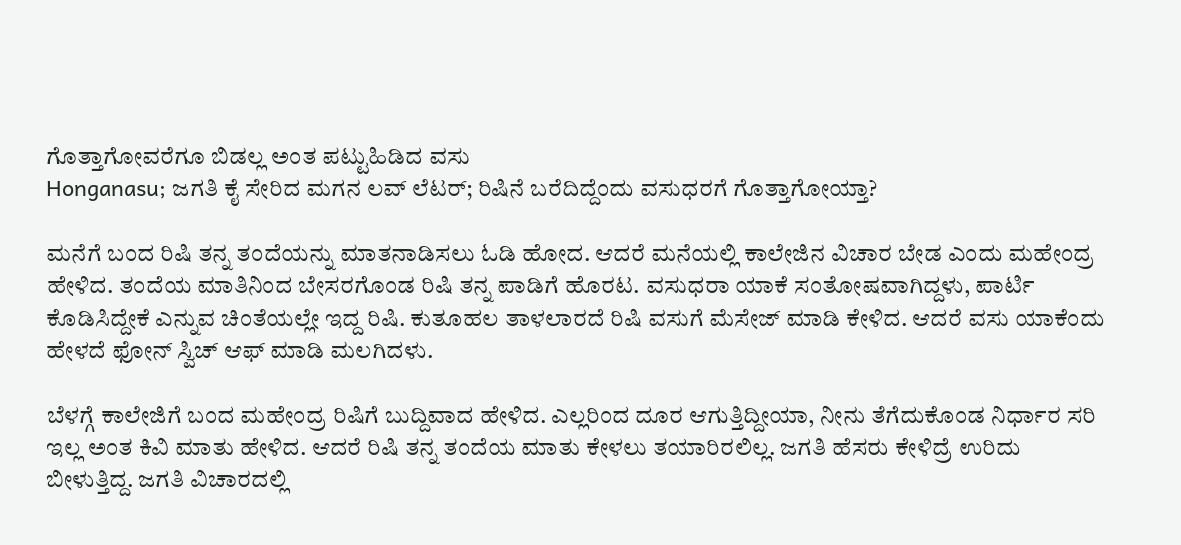ಗೊತ್ತಾಗೋವರೆಗೂ ಬಿಡಲ್ಲ ಅಂತ ಪಟ್ಟುಹಿಡಿದ ವಸು
Honganasu; ಜಗತಿ ಕೈ ಸೇರಿದ ಮಗನ ಲವ್ ಲೆಟರ್; ರಿಷಿನೆ ಬರೆದಿದ್ದೆಂದು ವಸುಧರಗೆ ಗೊತ್ತಾಗೋಯ್ತಾ?

ಮನೆಗೆ ಬಂದ ರಿಷಿ ತನ್ನ ತಂದೆಯನ್ನು ಮಾತನಾಡಿಸಲು ಓಡಿ ಹೋದ. ಆದರೆ ಮನೆಯಲ್ಲಿ ಕಾಲೇಜಿನ ವಿಚಾರ ಬೇಡ ಎಂದು ಮಹೇಂದ್ರ ಹೇಳಿದ. ತಂದೆಯ ಮಾತಿನಿಂದ ಬೇಸರಗೊಂಡ ರಿಷಿ ತನ್ನ ಪಾಡಿಗೆ ಹೊರಟ. ವಸುಧರಾ ಯಾಕೆ ಸಂತೋಷವಾಗಿದ್ದಳು, ಪಾರ್ಟಿ ಕೊಡಿಸಿದ್ದೇಕೆ ಎನ್ನುವ ಚಿಂತೆಯಲ್ಲೇ ಇದ್ದ ರಿಷಿ. ಕುತೂಹಲ ತಾಳಲಾರದೆ ರಿಷಿ ವಸುಗೆ ಮೆಸೇಜ್ ಮಾಡಿ ಕೇಳಿದ. ಆದರೆ ವಸು ಯಾಕೆಂದು ಹೇಳದೆ ಫೋನ್ ಸ್ವಿಚ್ ಆಫ್ ಮಾಡಿ ಮಲಗಿದಳು.

ಬೆಳಗ್ಗೆ ಕಾಲೇಜಿಗೆ ಬಂದ ಮಹೇಂದ್ರ ರಿಷಿಗೆ ಬುದ್ದಿವಾದ ಹೇಳಿದ. ಎಲ್ಲರಿಂದ ದೂರ ಆಗುತ್ತಿದ್ದೀಯಾ, ನೀನು ತೆಗೆದುಕೊಂಡ ನಿರ್ಧಾರ ಸರಿ ಇಲ್ಲ ಅಂತ ಕಿವಿ ಮಾತು ಹೇಳಿದ. ಆದರೆ ರಿಷಿ ತನ್ನ ತಂದೆಯ ಮಾತು ಕೇಳಲು ತಯಾರಿರಲಿಲ್ಲ. ಜಗತಿ ಹೆಸರು ಕೇಳಿದ್ರೆ ಉರಿದು ಬೀಳುತ್ತಿದ್ದ. ಜಗತಿ ವಿಚಾರದಲ್ಲಿ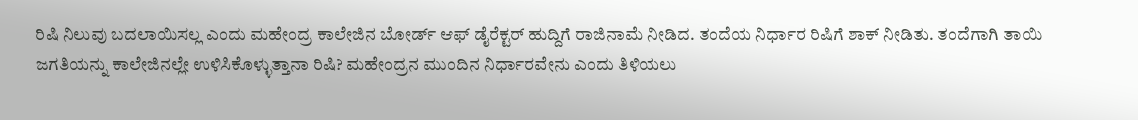ರಿಷಿ ನಿಲುವು ಬದಲಾಯಿಸಲ್ಲ ಎಂದು ಮಹೇಂದ್ರ ಕಾಲೇಜಿನ ಬೋರ್ಡ್ ಆಫ್ ಡೈರೆಕ್ಟರ್ ಹುದ್ದಿಗೆ ರಾಜಿನಾಮೆ ನೀಡಿದ. ತಂದೆಯ ನಿರ್ಧಾರ ರಿಷಿಗೆ ಶಾಕ್ ನೀಡಿತು. ತಂದೆಗಾಗಿ ತಾಯಿ ಜಗತಿಯನ್ನು ಕಾಲೇಜಿನಲ್ಲೇ ಉಳಿಸಿಕೊಳ್ಳುತ್ತಾನಾ ರಿಷಿ? ಮಹೇಂದ್ರನ ಮುಂದಿನ ನಿರ್ಧಾರವೇನು ಎಂದು ತಿಳಿಯಲು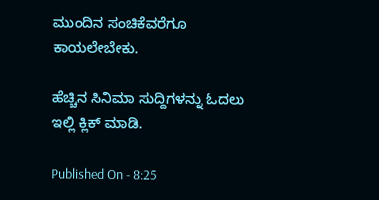ಮುಂದಿನ ಸಂಚಿಕೆವರೆಗೂ ಕಾಯಲೇಬೇಕು.

ಹೆಚ್ಚಿನ ಸಿನಿಮಾ ಸುದ್ದಿಗಳನ್ನು ಓದಲು ಇಲ್ಲಿ ಕ್ಲಿಕ್ ಮಾಡಿ.

Published On - 8:25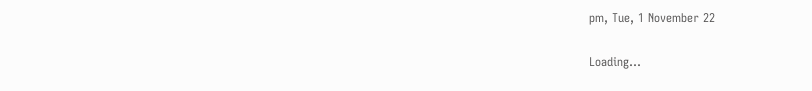pm, Tue, 1 November 22

Loading...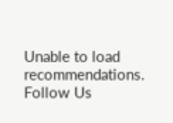Unable to load recommendations.
Follow Us